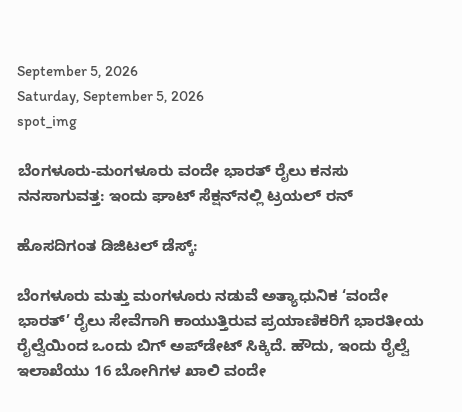September 5, 2026
Saturday, September 5, 2026
spot_img

ಬೆಂಗಳೂರು-ಮಂಗಳೂರು ವಂದೇ ಭಾರತ್ ರೈಲು ಕನಸು ನನಸಾಗುವತ್ತ: ಇಂದು ಘಾಟ್ ಸೆಕ್ಷನ್‌ನಲ್ಲಿ ಟ್ರಯಲ್ ರನ್

ಹೊಸದಿಗಂತ ಡಿಜಿಟಲ್‌ ಡೆಸ್ಕ್:

ಬೆಂಗಳೂರು ಮತ್ತು ಮಂಗಳೂರು ನಡುವೆ ಅತ್ಯಾಧುನಿಕ ‘ವಂದೇ ಭಾರತ್‌’ ರೈಲು ಸೇವೆಗಾಗಿ ಕಾಯುತ್ತಿರುವ ಪ್ರಯಾಣಿಕರಿಗೆ ಭಾರತೀಯ ರೈಲ್ವೆಯಿಂದ ಒಂದು ಬಿಗ್ ಅಪ್‌ಡೇಟ್ ಸಿಕ್ಕಿದೆ. ಹೌದು, ಇಂದು ರೈಲ್ವೆ ಇಲಾಖೆಯು 16 ಬೋಗಿಗಳ ಖಾಲಿ ವಂದೇ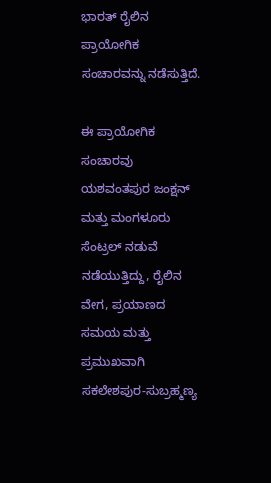ಭಾರತ್ ರೈಲಿನ ಪ್ರಾಯೋಗಿಕ ಸಂಚಾರವನ್ನು ನಡೆಸುತ್ತಿದೆ.

ಈ ಪ್ರಾಯೋಗಿಕ ಸಂಚಾರವು ಯಶವಂತಪುರ ಜಂಕ್ಷನ್ ಮತ್ತು ಮಂಗಳೂರು ಸೆಂಟ್ರಲ್ ನಡುವೆ ನಡೆಯುತ್ತಿದ್ದು, ರೈಲಿನ ವೇಗ, ಪ್ರಯಾಣದ ಸಮಯ ಮತ್ತು ಪ್ರಮುಖವಾಗಿ ಸಕಲೇಶಪುರ-ಸುಬ್ರಹ್ಮಣ್ಯ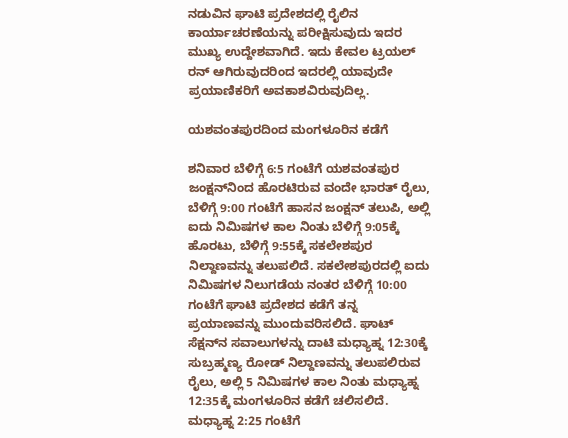ನಡುವಿನ ಘಾಟಿ ಪ್ರದೇಶದಲ್ಲಿ ರೈಲಿನ ಕಾರ್ಯಾಚರಣೆಯನ್ನು ಪರೀಕ್ಷಿಸುವುದು ಇದರ ಮುಖ್ಯ ಉದ್ದೇಶವಾಗಿದೆ. ಇದು ಕೇವಲ ಟ್ರಯಲ್ ರನ್ ಆಗಿರುವುದರಿಂದ ಇದರಲ್ಲಿ ಯಾವುದೇ ಪ್ರಯಾಣಿಕರಿಗೆ ಅವಕಾಶವಿರುವುದಿಲ್ಲ.

ಯಶವಂತಪುರದಿಂದ ಮಂಗಳೂರಿನ ಕಡೆಗೆ

ಶನಿವಾರ ಬೆಳಿಗ್ಗೆ 6:5 ಗಂಟೆಗೆ ಯಶವಂತಪುರ ಜಂಕ್ಷನ್‌ನಿಂದ ಹೊರಟಿರುವ ವಂದೇ ಭಾರತ್ ರೈಲು, ಬೆಳಿಗ್ಗೆ 9:00 ಗಂಟೆಗೆ ಹಾಸನ ಜಂಕ್ಷನ್ ತಲುಪಿ, ಅಲ್ಲಿ ಐದು ನಿಮಿಷಗಳ ಕಾಲ ನಿಂತು ಬೆಳಿಗ್ಗೆ 9:05ಕ್ಕೆ ಹೊರಟು, ಬೆಳಿಗ್ಗೆ 9:55ಕ್ಕೆ ಸಕಲೇಶಪುರ ನಿಲ್ದಾಣವನ್ನು ತಲುಪಲಿದೆ. ಸಕಲೇಶಪುರದಲ್ಲಿ ಐದು ನಿಮಿಷಗಳ ನಿಲುಗಡೆಯ ನಂತರ ಬೆಳಿಗ್ಗೆ 10:00 ಗಂಟೆಗೆ ಘಾಟಿ ಪ್ರದೇಶದ ಕಡೆಗೆ ತನ್ನ ಪ್ರಯಾಣವನ್ನು ಮುಂದುವರಿಸಲಿದೆ. ಘಾಟ್ ಸೆಕ್ಷನ್‌ನ ಸವಾಲುಗಳನ್ನು ದಾಟಿ ಮಧ್ಯಾಹ್ನ 12:30ಕ್ಕೆ ಸುಬ್ರಹ್ಮಣ್ಯ ರೋಡ್ ನಿಲ್ದಾಣವನ್ನು ತಲುಪಲಿರುವ ರೈಲು, ಅಲ್ಲಿ 5 ನಿಮಿಷಗಳ ಕಾಲ ನಿಂತು ಮಧ್ಯಾಹ್ನ 12:35ಕ್ಕೆ ಮಂಗಳೂರಿನ ಕಡೆಗೆ ಚಲಿಸಲಿದೆ. ಮಧ್ಯಾಹ್ನ 2:25 ಗಂಟೆಗೆ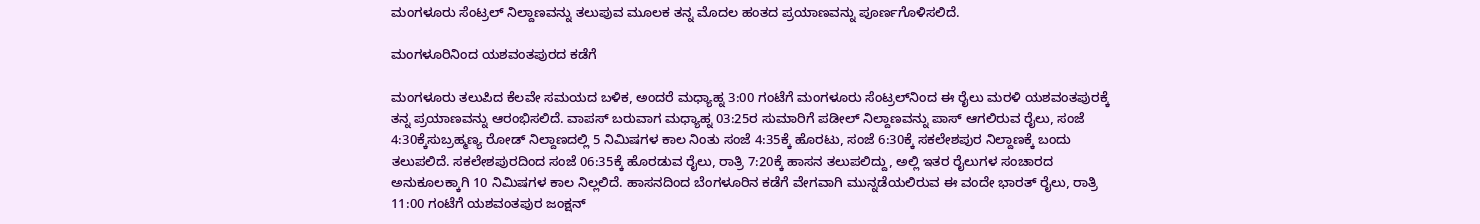ಮಂಗಳೂರು ಸೆಂಟ್ರಲ್ ನಿಲ್ದಾಣವನ್ನು ತಲುಪುವ ಮೂಲಕ ತನ್ನ ಮೊದಲ ಹಂತದ ಪ್ರಯಾಣವನ್ನು ಪೂರ್ಣಗೊಳಿಸಲಿದೆ.

ಮಂಗಳೂರಿನಿಂದ ಯಶವಂತಪುರದ ಕಡೆಗೆ

ಮಂಗಳೂರು ತಲುಪಿದ ಕೆಲವೇ ಸಮಯದ ಬಳಿಕ, ಅಂದರೆ ಮಧ್ಯಾಹ್ನ 3:00 ಗಂಟೆಗೆ ಮಂಗಳೂರು ಸೆಂಟ್ರಲ್‌ನಿಂದ ಈ ರೈಲು ಮರಳಿ ಯಶವಂತಪುರಕ್ಕೆ ತನ್ನ ಪ್ರಯಾಣವನ್ನು ಆರಂಭಿಸಲಿದೆ. ವಾಪಸ್ ಬರುವಾಗ ಮಧ್ಯಾಹ್ನ 03:25ರ ಸುಮಾರಿಗೆ ಪಡೀಲ್ ನಿಲ್ದಾಣವನ್ನು ಪಾಸ್‌ ಆಗಲಿರುವ ರೈಲು, ಸಂಜೆ 4:30ಕ್ಕೆಸುಬ್ರಹ್ಮಣ್ಯ ರೋಡ್ ನಿಲ್ದಾಣದಲ್ಲಿ 5 ನಿಮಿಷಗಳ ಕಾಲ ನಿಂತು ಸಂಜೆ 4:35ಕ್ಕೆ ಹೊರಟು, ಸಂಜೆ 6:30ಕ್ಕೆ ಸಕಲೇಶಪುರ ನಿಲ್ದಾಣಕ್ಕೆ ಬಂದು ತಲುಪಲಿದೆ. ಸಕಲೇಶಪುರದಿಂದ ಸಂಜೆ 06:35ಕ್ಕೆ ಹೊರಡುವ ರೈಲು, ರಾತ್ರಿ 7:20ಕ್ಕೆ ಹಾಸನ ತಲುಪಲಿದ್ದು, ಅಲ್ಲಿ ಇತರ ರೈಲುಗಳ ಸಂಚಾರದ ಅನುಕೂಲಕ್ಕಾಗಿ 10 ನಿಮಿಷಗಳ ಕಾಲ ನಿಲ್ಲಲಿದೆ. ಹಾಸನದಿಂದ ಬೆಂಗಳೂರಿನ ಕಡೆಗೆ ವೇಗವಾಗಿ ಮುನ್ನಡೆಯಲಿರುವ ಈ ವಂದೇ ಭಾರತ್ ರೈಲು, ರಾತ್ರಿ 11:00 ಗಂಟೆಗೆ ಯಶವಂತಪುರ ಜಂಕ್ಷನ್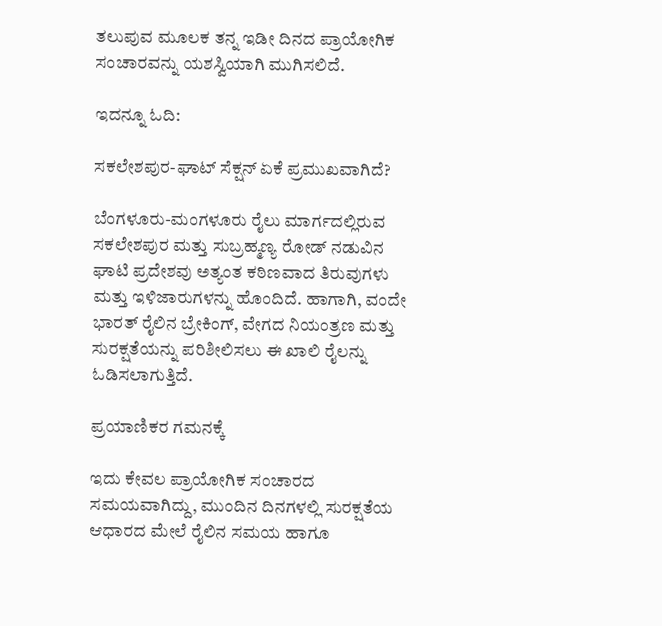ತಲುಪುವ ಮೂಲಕ ತನ್ನ ಇಡೀ ದಿನದ ಪ್ರಾಯೋಗಿಕ ಸಂಚಾರವನ್ನು ಯಶಸ್ವಿಯಾಗಿ ಮುಗಿಸಲಿದೆ.

ಇದನ್ನೂ ಓದಿ:

ಸಕಲೇಶಪುರ-ಘಾಟ್ ಸೆಕ್ಷನ್ ಏಕೆ ಪ್ರಮುಖವಾಗಿದೆ?

ಬೆಂಗಳೂರು-ಮಂಗಳೂರು ರೈಲು ಮಾರ್ಗದಲ್ಲಿರುವ ಸಕಲೇಶಪುರ ಮತ್ತು ಸುಬ್ರಹ್ಮಣ್ಯ ರೋಡ್ ನಡುವಿನ ಘಾಟಿ ಪ್ರದೇಶವು ಅತ್ಯಂತ ಕಠಿಣವಾದ ತಿರುವುಗಳು ಮತ್ತು ಇಳಿಜಾರುಗಳನ್ನು ಹೊಂದಿದೆ. ಹಾಗಾಗಿ, ವಂದೇ ಭಾರತ್ ರೈಲಿನ ಬ್ರೇಕಿಂಗ್, ವೇಗದ ನಿಯಂತ್ರಣ ಮತ್ತು ಸುರಕ್ಷತೆಯನ್ನು ಪರಿಶೀಲಿಸಲು ಈ ಖಾಲಿ ರೈಲನ್ನು ಓಡಿಸಲಾಗುತ್ತಿದೆ.

ಪ್ರಯಾಣಿಕರ ಗಮನಕ್ಕೆ

ಇದು ಕೇವಲ ಪ್ರಾಯೋಗಿಕ ಸಂಚಾರದ ಸಮಯವಾಗಿದ್ದು, ಮುಂದಿನ ದಿನಗಳಲ್ಲಿ ಸುರಕ್ಷತೆಯ ಆಧಾರದ ಮೇಲೆ ರೈಲಿನ ಸಮಯ ಹಾಗೂ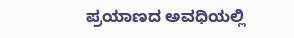ಪ್ರಯಾಣದ ಅವಧಿಯಲ್ಲಿ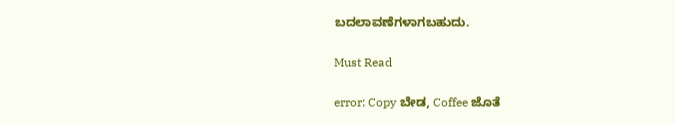ಬದಲಾವಣೆಗಳಾಗಬಹುದು.

Must Read

error: Copy ಬೇಡ, Coffee ಜೊತೆ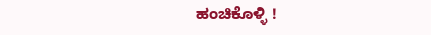ಹಂಚಿಕೊಳ್ಳಿ !